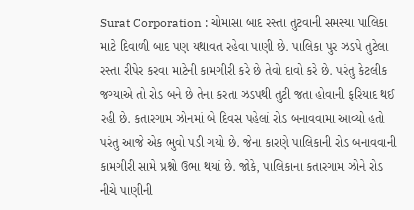Surat Corporation : ચોમાસા બાદ રસ્તા તુટવાની સમસ્યા પાલિકા માટે દિવાળી બાદ પણ યથાવત રહેવા પાણી છે. પાલિકા પુર ઝડપે તુટેલા રસ્તા રીપેર કરવા માટેની કામગીરી કરે છે તેવો દાવો કરે છે. પરંતુ કેટલીક જગ્યાએ તો રોડ બને છે તેના કરતા ઝડપથી તુટી જતા હોવાની ફરિયાદ થઈ રહી છે. કતારગામ ઝોનમાં બે દિવસ પહેલાં રોડ બનાવવામા આવ્યો હતો પરંતુ આજે એક ભુવો પડી ગયો છે. જેના કારણે પાલિકાની રોડ બનાવવાની કામગીરી સામે પ્રશ્નો ઉભા થયાં છે. જોકે, પાલિકાના કતારગામ ઝોને રોડ નીચે પાણીની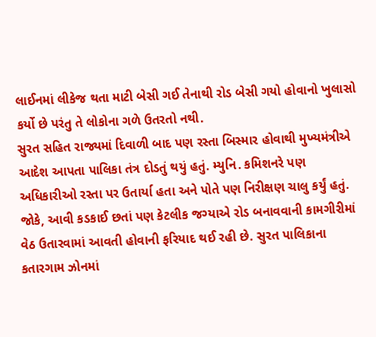લાઈનમાં લીકેજ થતા માટી બેસી ગઈ તેનાથી રોડ બેસી ગયો હોવાનો ખુલાસો કર્યો છે પરંતુ તે લોકોના ગળે ઉતરતો નથી.
સુરત સહિત રાજ્યમાં દિવાળી બાદ પણ રસ્તા બિસ્માર હોવાથી મુખ્યમંત્રીએ આદેશ આપતા પાલિકા તંત્ર દોડતું થયું હતું. મ્યુનિ. કમિશનરે પણ અધિકારીઓ રસ્તા પર ઉતાર્યા હતા અને પોતે પણ નિરીક્ષણ ચાલુ કર્યું હતું. જોકે, આવી કડકાઈ છતાં પણ કેટલીક જગ્યાએ રોડ બનાવવાની કામગીરીમાં વેઠ ઉતારવામાં આવતી હોવાની ફરિયાદ થઈ રહી છે. સુરત પાલિકાના કતારગામ ઝોનમાં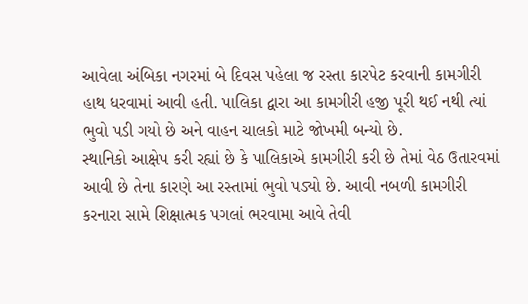આવેલા અંબિકા નગરમાં બે દિવસ પહેલા જ રસ્તા કારપેટ કરવાની કામગીરી હાથ ધરવામાં આવી હતી. પાલિકા દ્વારા આ કામગીરી હજી પૂરી થઈ નથી ત્યાં ભુવો પડી ગયો છે અને વાહન ચાલકો માટે જોખમી બન્યો છે.
સ્થાનિકો આક્ષેપ કરી રહ્યાં છે કે પાલિકાએ કામગીરી કરી છે તેમાં વેઠ ઉતારવમાં આવી છે તેના કારણે આ રસ્તામાં ભુવો પડ્યો છે. આવી નબળી કામગીરી કરનારા સામે શિક્ષાત્મક પગલાં ભરવામા આવે તેવી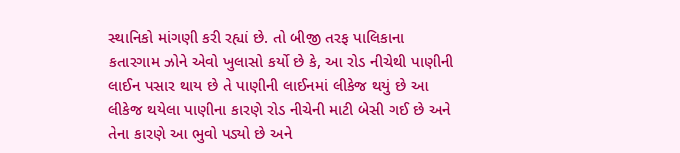સ્થાનિકો માંગણી કરી રહ્યાં છે. તો બીજી તરફ પાલિકાના કતારગામ ઝોને એવો ખુલાસો કર્યો છે કે, આ રોડ નીચેથી પાણીની લાઈન પસાર થાય છે તે પાણીની લાઈનમાં લીકેજ થયું છે આ લીકેજ થયેલા પાણીના કારણે રોડ નીચેની માટી બેસી ગઈ છે અને તેના કારણે આ ભુવો પડ્યો છે અને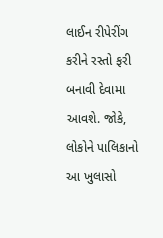લાઈન રીપેરીંગ કરીને રસ્તો ફરી બનાવી દેવામા આવશે. જોકે, લોકોને પાલિકાનો આ ખુલાસો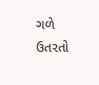ગળે ઉતરતો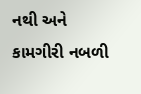નથી અને કામગીરી નબળી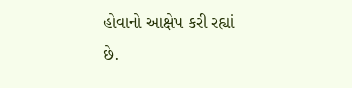હોવાનો આક્ષેપ કરી રહ્યાં છે.